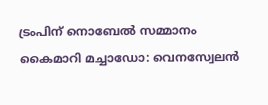ട്രംപിന് നൊബേൽ സമ്മാനം കൈമാറി മച്ചാഡോ: വെനസ്വേലൻ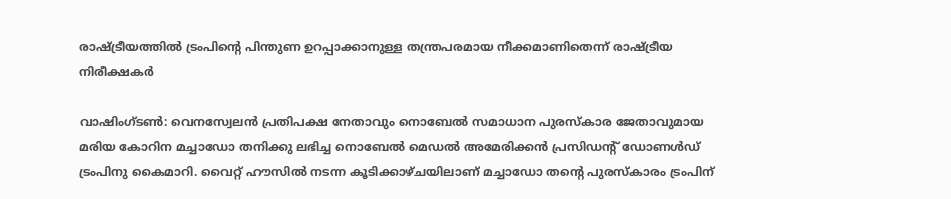രാഷ്ട്രീയത്തിൽ ട്രംപിന്‍റെ പിന്തുണ ഉറപ്പാക്കാനുള്ള തന്ത്രപരമായ നീക്കമാണിതെന്ന് രാഷ്ട്രീയ നിരീക്ഷകർ

വാഷിംഗ്ടൺ: വെനസ്വേലൻ പ്രതിപക്ഷ നേതാവും നൊബേൽ സമാധാന പുരസ്കാര ജേതാവുമായ മരിയ കോറിന മച്ചാഡോ തനിക്കു ലഭിച്ച നൊബേൽ മെഡൽ അമേരിക്കൻ പ്രസിഡന്‍റ് ഡോണൾഡ് ട്രംപിനു കൈമാറി. വൈറ്റ് ഹൗസിൽ നടന്ന കൂടിക്കാഴ്ചയിലാണ് മച്ചാഡോ തന്‍റെ പുരസ്കാരം ട്രംപിന്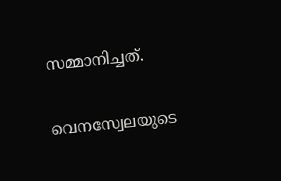സമ്മാനിച്ചത്.

വെനസ്വേലയുടെ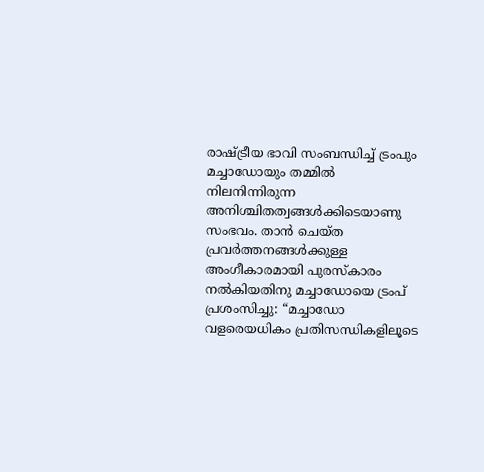രാഷ്ട്രീയ ഭാവി സംബന്ധിച്ച് ട്രംപും മച്ചാഡോയും തമ്മിൽ നിലനിന്നിരുന്ന അനിശ്ചിതത്വങ്ങൾക്കിടെയാണു സംഭവം. താൻ ചെയ്ത പ്രവർത്തനങ്ങൾക്കുള്ള അംഗീകാരമായി പുരസ്കാരം നൽകിയതിനു മച്ചാഡോയെ ട്രംപ് പ്രശംസിച്ചു: “മച്ചാഡോ വളരെയധികം പ്രതിസന്ധികളിലൂടെ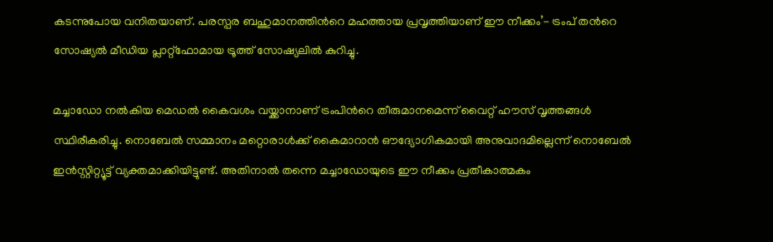കടന്നുപോയ വനിതയാണ്. പരസ്പര ബഹുമാനത്തിന്‍റെ മഹത്തായ പ്രവൃത്തിയാണ് ഈ നീക്കം’- ട്രംപ് തന്‍റെ സോഷ്യൽ മീഡിയ പ്ലാറ്റ്‌ഫോമായ ട്രൂത്ത് സോഷ്യലിൽ കുറിച്ചു.

മച്ചാഡോ നൽകിയ മെഡൽ കൈവശം വയ്ക്കാനാണ് ട്രംപിന്‍റെ തീരുമാനമെന്ന് വൈറ്റ് ഹൗസ് വൃത്തങ്ങൾ സ്ഥിരീകരിച്ചു. നൊബേൽ സമ്മാനം മറ്റൊരാൾക്ക് കൈമാറാൻ ഔദ്യോഗികമായി അനുവാദമില്ലെന്ന് നൊബേൽ ഇൻസ്റ്റിറ്റ്യൂട്ട് വ്യക്തമാക്കിയിട്ടുണ്ട്. അതിനാൽ തന്നെ മച്ചാഡോയുടെ ഈ നീക്കം പ്രതീകാത്മകം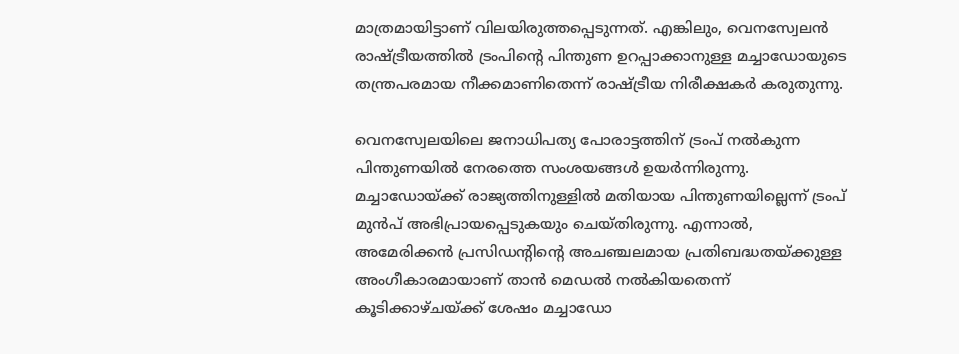മാത്രമായിട്ടാണ് വിലയിരുത്തപ്പെടുന്നത്. എങ്കിലും, വെനസ്വേലൻ രാഷ്ട്രീയത്തിൽ ട്രംപിന്‍റെ പിന്തുണ ഉറപ്പാക്കാനുള്ള മച്ചാഡോയുടെ തന്ത്രപരമായ നീക്കമാണിതെന്ന് രാഷ്ട്രീയ നിരീക്ഷകർ കരുതുന്നു.

വെനസ്വേലയിലെ ജനാധിപത്യ പോരാട്ടത്തിന് ട്രംപ് നൽകുന്ന പിന്തുണയിൽ നേരത്തെ സംശയങ്ങൾ ഉയർന്നിരുന്നു. മച്ചാഡോയ്ക്ക് രാജ്യത്തിനുള്ളിൽ മതിയായ പിന്തുണയില്ലെന്ന് ട്രംപ് മുൻപ് അഭിപ്രായപ്പെടുകയും ചെയ്തിരുന്നു. എന്നാൽ, അമേരിക്കൻ പ്രസിഡന്‍റിന്‍റെ അചഞ്ചലമായ പ്രതിബദ്ധതയ്ക്കുള്ള അംഗീകാരമായാണ് താൻ മെഡൽ നൽകിയതെന്ന് കൂടിക്കാഴ്ചയ്ക്ക് ശേഷം മച്ചാഡോ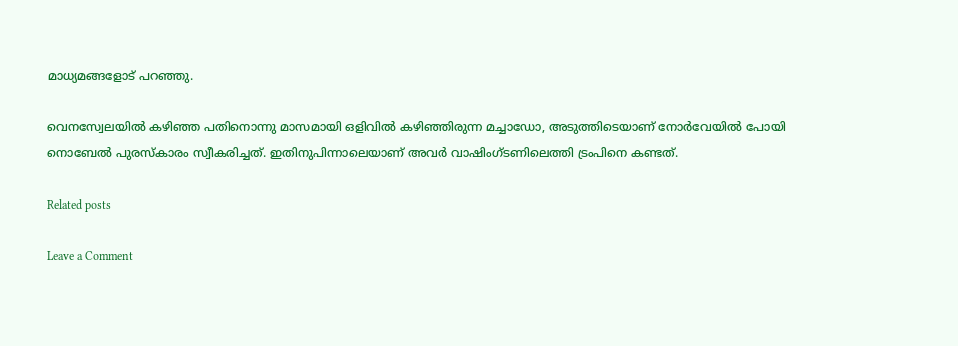മാധ്യമങ്ങളോട് പറഞ്ഞു.

വെനസ്വേലയിൽ കഴിഞ്ഞ പതിനൊന്നു മാസമായി ഒളിവിൽ കഴിഞ്ഞിരുന്ന മച്ചാഡോ, അടുത്തിടെയാണ് നോർവേയിൽ പോയി നൊബേൽ പുരസ്കാരം സ്വീകരിച്ചത്. ഇതിനുപിന്നാലെയാണ് അവർ വാഷിംഗ്ടണിലെത്തി ട്രംപിനെ കണ്ടത്.

Related posts

Leave a Comment